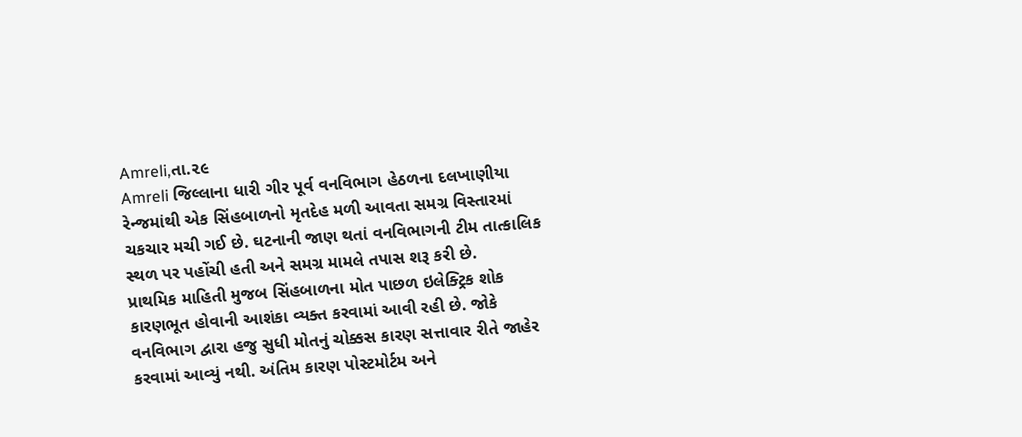Amreli,તા.૨૯
Amreli જિલ્લાના ધારી ગીર પૂર્વ વનવિભાગ હેઠળના દલખાણીયા રેન્જમાંથી એક સિંહબાળનો મૃતદેહ મળી આવતા સમગ્ર વિસ્તારમાં ચકચાર મચી ગઈ છે. ઘટનાની જાણ થતાં વનવિભાગની ટીમ તાત્કાલિક સ્થળ પર પહોંચી હતી અને સમગ્ર મામલે તપાસ શરૂ કરી છે.
પ્રાથમિક માહિતી મુજબ સિંહબાળના મોત પાછળ ઇલેક્ટ્રિક શોક કારણભૂત હોવાની આશંકા વ્યક્ત કરવામાં આવી રહી છે. જોકે વનવિભાગ દ્વારા હજુ સુધી મોતનું ચોક્કસ કારણ સત્તાવાર રીતે જાહેર કરવામાં આવ્યું નથી. અંતિમ કારણ પોસ્ટમોર્ટમ અને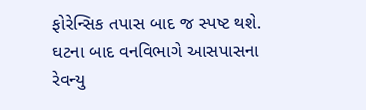ફોરેન્સિક તપાસ બાદ જ સ્પષ્ટ થશે. ઘટના બાદ વનવિભાગે આસપાસના રેવન્યુ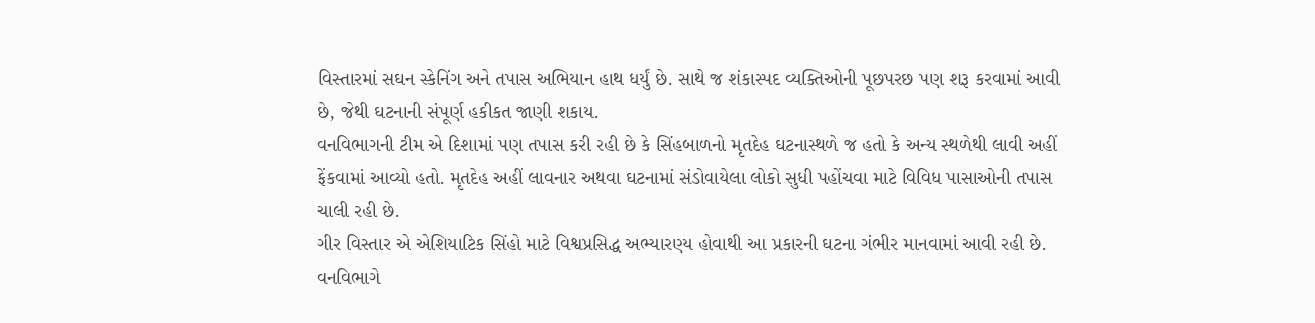વિસ્તારમાં સઘન સ્કેનિંગ અને તપાસ અભિયાન હાથ ધર્યું છે. સાથે જ શંકાસ્પદ વ્યક્તિઓની પૂછપરછ પણ શરૂ કરવામાં આવી છે, જેથી ઘટનાની સંપૂર્ણ હકીકત જાણી શકાય.
વનવિભાગની ટીમ એ દિશામાં પણ તપાસ કરી રહી છે કે સિંહબાળનો મૃતદેહ ઘટનાસ્થળે જ હતો કે અન્ય સ્થળેથી લાવી અહીં ફેંકવામાં આવ્યો હતો. મૃતદેહ અહીં લાવનાર અથવા ઘટનામાં સંડોવાયેલા લોકો સુધી પહોંચવા માટે વિવિધ પાસાઓની તપાસ ચાલી રહી છે.
ગીર વિસ્તાર એ એશિયાટિક સિંહો માટે વિશ્વપ્રસિદ્ધ અભ્યારણ્ય હોવાથી આ પ્રકારની ઘટના ગંભીર માનવામાં આવી રહી છે. વનવિભાગે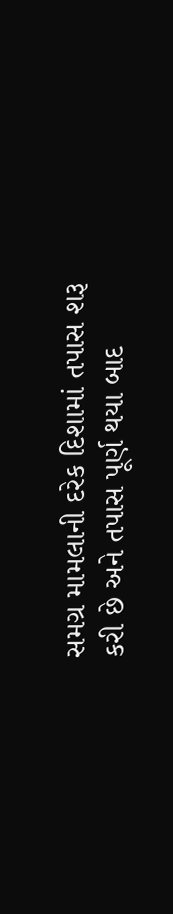સમગ્ર મામલાની દરેક દિશામાં તપાસ શરૂ કરી છે અને તપાસ પૂર્ણ થયા બાદ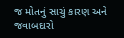જ મોતનું સાચું કારણ અને જવાબદારો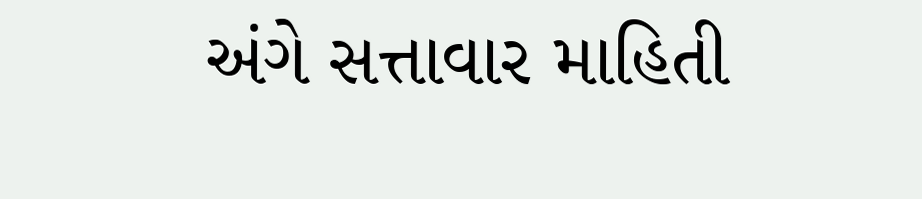અંગે સત્તાવાર માહિતી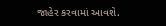જાહેર કરવામાં આવશે.